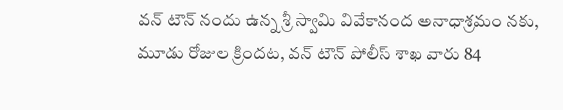వన్ టౌన్ నందు ఉన్న శ్రీ స్వామి వివేకానంద అనాధాశ్రమం నకు, మూడు రోజుల క్రిందట, వన్ టౌన్ పోలీస్ శాఖ వారు 84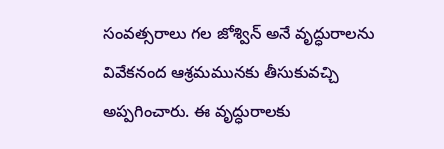సంవత్సరాలు గల జోశ్విన్ అనే వృద్ధురాలను వివేకనంద ఆశ్రమమునకు తీసుకువచ్చి అప్పగించారు. ఈ వృద్ధురాలకు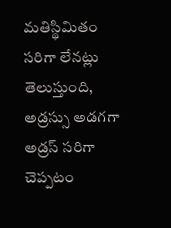మతిస్థిమితం సరిగా లేనట్లు తెలుస్తుంది, అడ్రస్సు అడగగా అడ్రస్ సరిగా చెప్పటం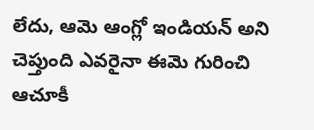లేదు, ఆమె ఆంగ్లో ఇండియన్ అని చెప్తుంది ఎవరైనా ఈమె గురించి ఆచూకీ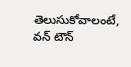తెలుసుకోవాలంటే, వన్ టౌన్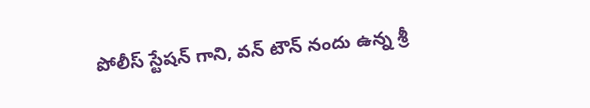పోలీస్ స్టేషన్ గాని, వన్ టౌన్ నందు ఉన్న శ్రీ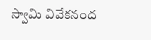స్వామి వివేకనంద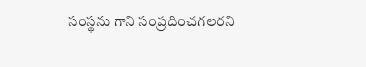సంస్థను గాని సంప్రదించగలరని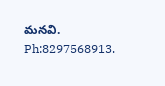మనవి.
Ph:8297568913.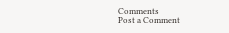Comments
Post a Comment